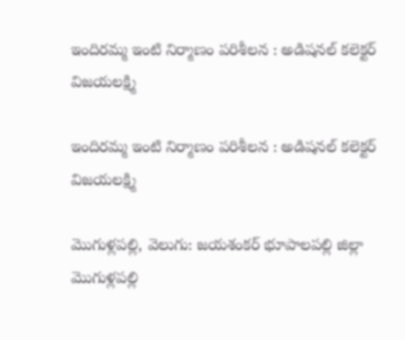ఇందిరమ్మ ఇంటి నిర్మాణం పరిశీలన : అడిషనల్ కలెక్టర్ విజయలక్ష్మి

ఇందిరమ్మ ఇంటి నిర్మాణం పరిశీలన : అడిషనల్ కలెక్టర్ విజయలక్ష్మి

మొగుళ్లపల్లి, వెలుగు: జయశంకర్ భూపాలపల్లి జిల్లా మొగుళ్లపల్లి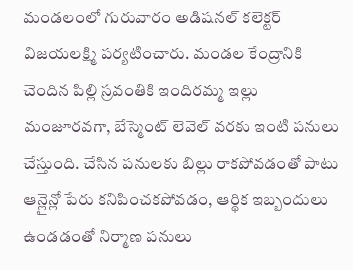మండలంలో గురువారం అడిషనల్ కలెక్టర్ విజయలక్ష్మి పర్యటించారు. మండల కేంద్రానికి చెందిన పిల్లి స్రవంతికి ఇందిరమ్మ ఇల్లు మంజూరవగా, బేస్మెంట్ లెవెల్ వరకు ఇంటి పనులు చేస్తుంది. చేసిన పనులకు బిల్లు రాకపోవడంతో పాటు ఆన్లైన్లో పేరు కనిపించకపోవడం, ఆర్థిక ఇబ్బందులు ఉండడంతో నిర్మాణ పనులు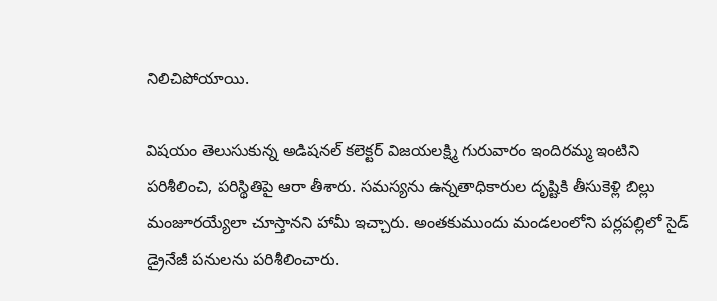నిలిచిపోయాయి.

విషయం తెలుసుకున్న అడిషనల్ కలెక్టర్ విజయలక్ష్మి గురువారం ఇందిరమ్మ ఇంటిని పరిశీలించి, పరిస్థితిపై ఆరా తీశారు. సమస్యను ఉన్నతాధికారుల దృష్టికి తీసుకెళ్లి బిల్లు మంజూరయ్యేలా చూస్తానని హామీ ఇచ్చారు. అంతకుముందు మండలంలోని పర్లపల్లిలో సైడ్ డ్రైనేజీ పనులను పరిశీలించారు.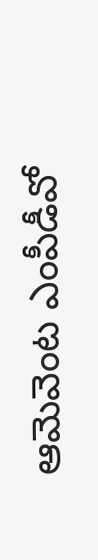ఆమెవెంట ఎంపీడీవో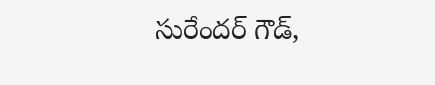సురేందర్ గౌడ్,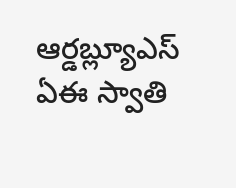ఆర్డబ్ల్యూఎస్ ఏఈ స్వాతి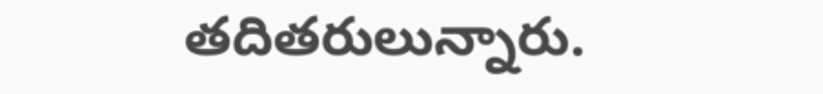తదితరులున్నారు.